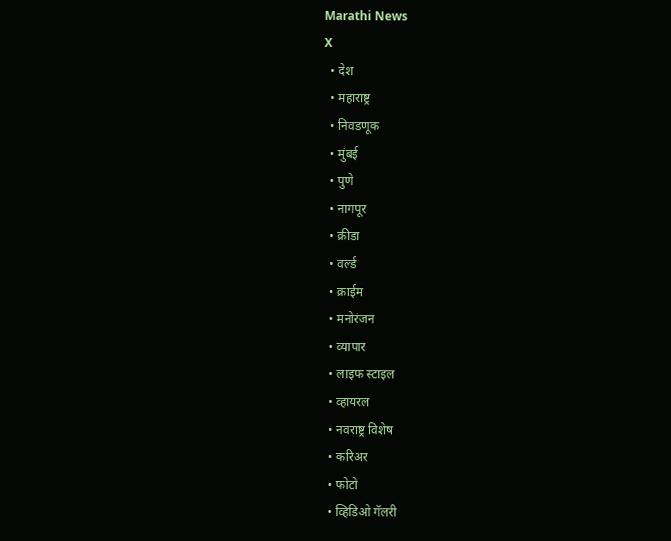Marathi News
X
  • देश
  • महाराष्ट्र
  • निवडणूक
  • मुंबई
  • पुणे
  • नागपूर
  • क्रीडा
  • वर्ल्ड
  • क्राईम
  • मनोरंजन
  • व्यापार
  • लाइफ स्टाइल
  • व्हायरल
  • नवराष्ट्र विशेष
  • करिअर
  • फोटो
  • व्हिडिओ गॅलरी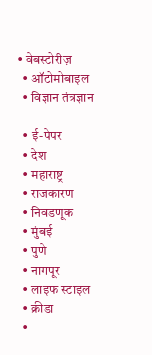• वेबस्टोरीज़
  • ऑटोमोबाइल
  • विज्ञान तंत्रज्ञान

  • ई-पेपर
  • देश
  • महाराष्ट्र
  • राजकारण
  • निवडणूक
  • मुंबई
  • पुणे
  • नागपूर
  • लाइफ स्टाइल
  • क्रीडा
  •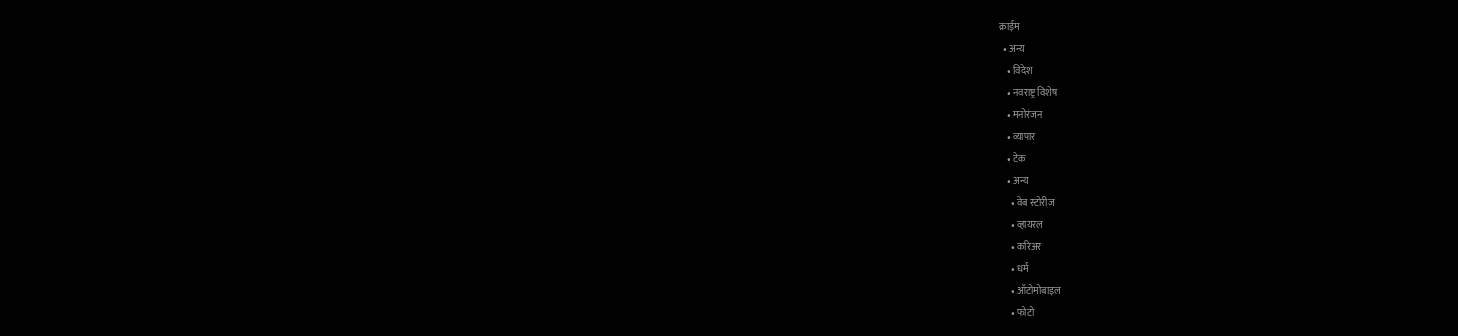क्राईम
  • अन्य
    • विदेश
    • नवराष्ट्र विशेष
    • मनोरंजन
    • व्यापार
    • टेक
    • अन्य
      • वेब स्टोरीज
      • व्हायरल
      • करिअर
      • धर्म
      • ऑटोमोबाइल
      • फोटो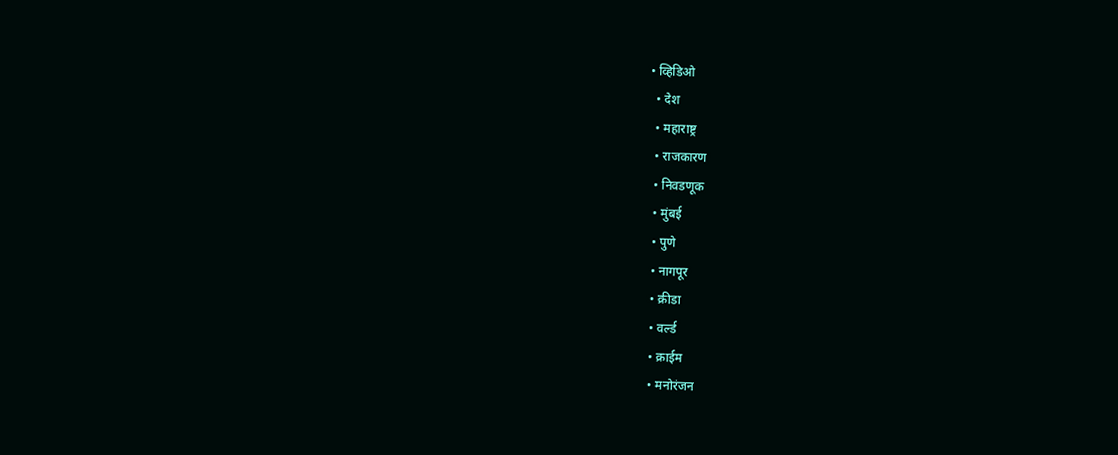• व्हिडिओ
  • देश
  • महाराष्ट्र
  • राजकारण
  • निवडणूक
  • मुंबई
  • पुणे
  • नागपूर
  • क्रीडा
  • वर्ल्ड
  • क्राईम
  • मनोरंजन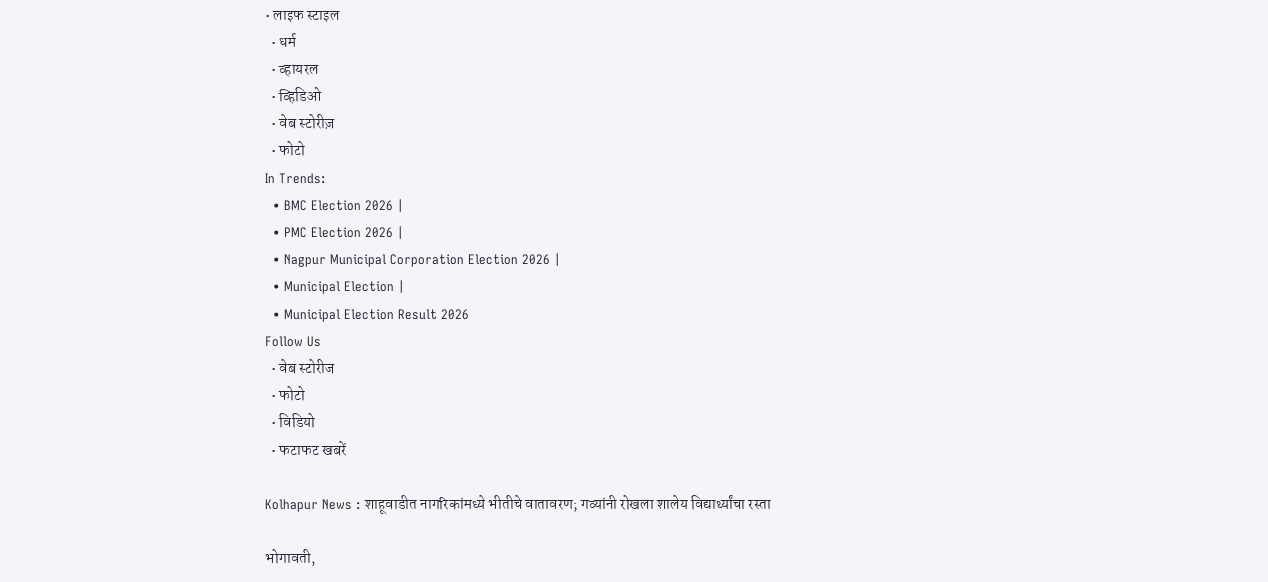• लाइफ स्टाइल
  • धर्म
  • व्हायरल
  • व्हिडिओ
  • वेब स्टोरीज़
  • फोटो
In Trends:
  • BMC Election 2026 |
  • PMC Election 2026 |
  • Nagpur Municipal Corporation Election 2026 |
  • Municipal Election |
  • Municipal Election Result 2026
Follow Us
  • वेब स्टोरीज
  • फोटो
  • विडियो
  • फटाफट खबरें

Kolhapur News : शाहूवाडीत नागरिकांमध्ये भीतीचे वातावरण; गव्यांनी रोखला शालेय विद्यार्थ्यांचा रस्ता

भोगावती,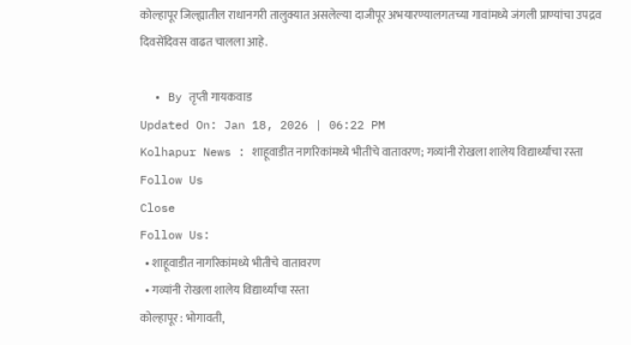कोल्हापूर जिल्ह्यातील राधानगरी तालुक्यात असलेल्या दाजीपूर अभयारण्यालगतच्या गावांमध्ये जंगली प्राण्यांचा उपद्रव दिवसेंदिवस वाढत चालला आहे.

  • By तृप्ती गायकवाड
Updated On: Jan 18, 2026 | 06:22 PM
Kolhapur News : शाहूवाडीत नागरिकांमध्ये भीतीचे वातावरण; गव्यांनी रोखला शालेय विद्यार्थ्यांचा रस्ता
Follow Us
Close
Follow Us:
  • शाहूवाडीत नागरिकांमध्ये भीतीचे वातावरण
  • गव्यांनी रोखला शालेय विद्यार्थ्यांचा रस्ता
कोल्हापूर : भोगावती,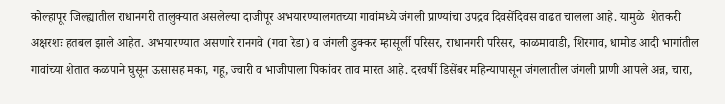कोल्हापूर जिल्ह्यातील राधानगरी तालुक्यात असलेल्या दाजीपूर अभयारण्यालगतच्या गावांमध्ये जंगली प्राण्यांचा उपद्रव दिवसेंदिवस वाढत चालला आहे. यामुळे  शेतकरी अक्षरशः हतबल झाले आहेत. अभयारण्यात असणारे रानगवे (गवा रेडा) व जंगली डुक्कर म्हासूर्ली परिसर, राधानगरी परिसर, काळमावाडी, शिरगाव, धामोड आदी भागांतील गावांच्या शेतात कळपाने घुसून ऊसासह मका, गहू, ज्वारी व भाजीपाला पिकांवर ताव मारत आहे. दरवर्षी डिसेंबर महिन्यापासून जंगलातील जंगली प्राणी आपले अन्न, चारा,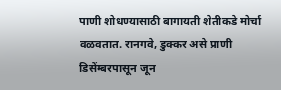पाणी शोधण्यासाठी बागायती शेतीकडे मोर्चा वळवतात. रानगवे, डुक्कर असे प्राणी डिसेंम्बरपासून जून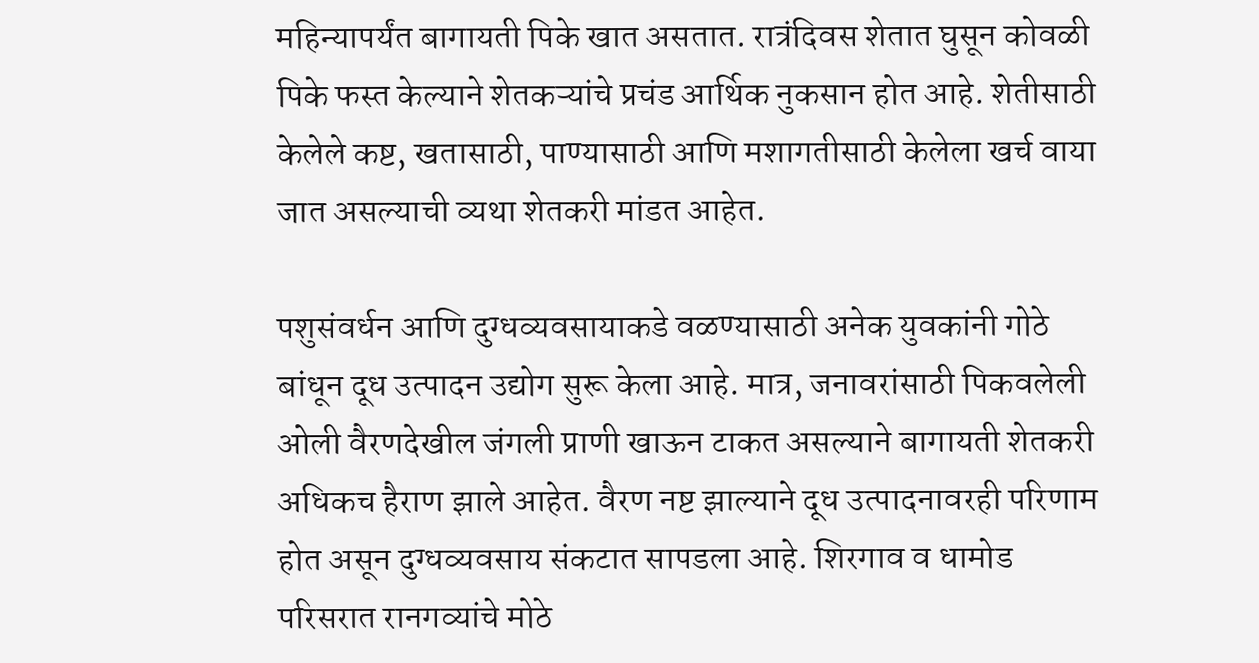महिन्यापर्यंत बागायती पिके खात असतात. रात्रंदिवस शेतात घुसून कोवळी पिके फस्त केल्याने शेतकऱ्यांचे प्रचंड आर्थिक नुकसान होत आहे. शेतीसाठी केलेले कष्ट, खतासाठी, पाण्यासाठी आणि मशागतीसाठी केलेला खर्च वाया जात असल्याची व्यथा शेतकरी मांडत आहेत.

पशुसंवर्धन आणि दुग्धव्यवसायाकडे वळण्यासाठी अनेक युवकांनी गोठे बांधून दूध उत्पादन उद्योग सुरू केला आहे. मात्र, जनावरांसाठी पिकवलेली ओली वैरणदेखील जंगली प्राणी खाऊन टाकत असल्याने बागायती शेतकरी अधिकच हैराण झाले आहेत. वैरण नष्ट झाल्याने दूध उत्पादनावरही परिणाम होत असून दुग्धव्यवसाय संकटात सापडला आहे. शिरगाव व धामोड परिसरात रानगव्यांचे मोठे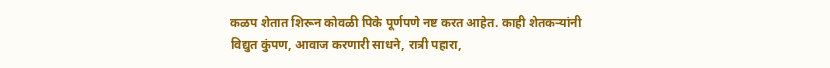कळप शेतात शिरून कोवळी पिके पूर्णपणे नष्ट करत आहेत. काही शेतकऱ्यांनी विद्युत कुंपण, आवाज करणारी साधने, रात्री पहारा,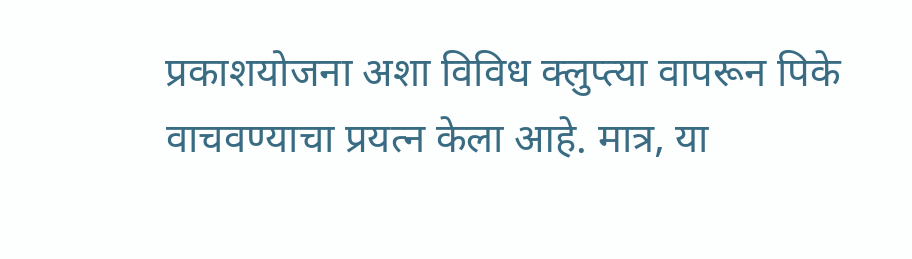प्रकाशयोजना अशा विविध क्लुप्त्या वापरून पिके वाचवण्याचा प्रयत्न केला आहे. मात्र, या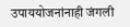उपाययोजनांनाही जंगली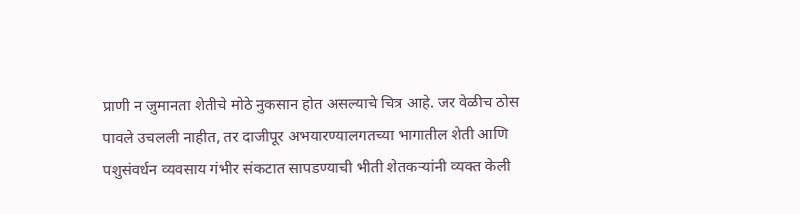प्राणी न जुमानता शेतीचे मोठे नुकसान होत असल्याचे चित्र आहे. जर वेळीच ठोस पावले उचलली नाहीत, तर दाजीपूर अभयारण्यालगतच्या भागातील शेती आणि पशुसंवर्धन व्यवसाय गंभीर संकटात सापडण्याची भीती शेतकऱ्यांनी व्यक्त केली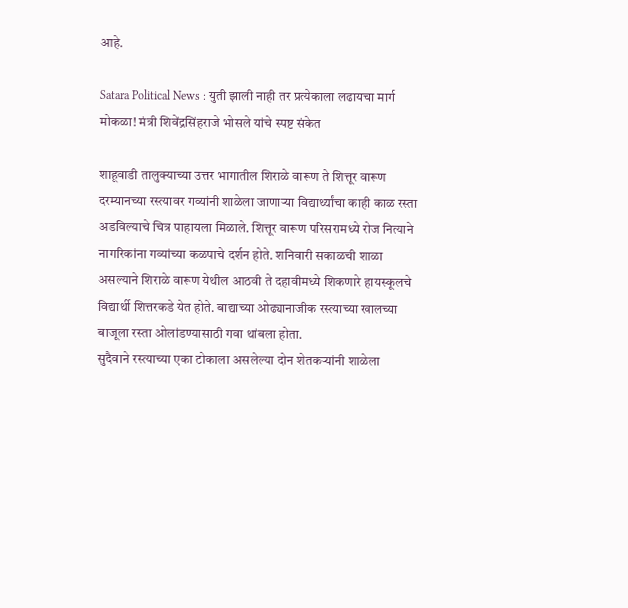आहे.

Satara Political News : युती झाली नाही तर प्रत्येकाला लढायचा मार्ग मोकळा! मंत्री शिवेंद्रसिंहराजे भोसले यांचे स्पष्ट संकेत

शाहूवाडी तालुक्याच्या उत्तर भागातील शिराळे वारूण ते शित्तूर वारूण दरम्यानच्या रस्त्यावर गव्यांनी शाळेला जाणाऱ्या विद्यार्थ्यांचा काही काळ रस्ता अडविल्याचे चित्र पाहायला मिळाले. शित्तूर वारूण परिसरामध्ये रोज नित्याने नागरिकांना गव्यांच्या कळपाचे दर्शन होते. शनिवारी सकाळची शाळा असल्याने शिराळे वारूण येथील आठवी ते दहावीमध्ये शिकणारे हायस्कूलचे विद्यार्थी शित्तरकडे येत होते. बाद्याच्या ओढ्यानाजीक रस्त्याच्या खालच्या बाजूला रस्ता ओलांडण्यासाठी गवा थांबला होता.
सुदैवाने रस्त्याच्या एका टोकाला असलेल्या दोन शेतकऱ्यांनी शाळेला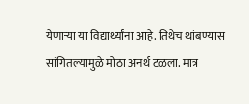येणाऱ्या या विद्यार्थ्यांना आहे. तिथेच थांबण्यास सांगितल्यामुळे मोठा अनर्थ टळला. मात्र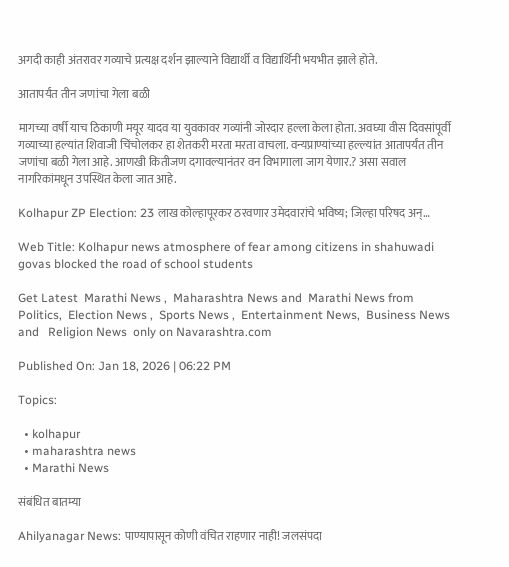अगदी काही अंतरावर गव्याचे प्रत्यक्ष दर्शन झाल्याने विद्यार्थी व विद्यार्थिनी भयभीत झाले होते.

आतापर्यंत तीन जणांचा गेला बळी

मागच्या वर्षी याच ठिकाणी मयूर यादव या युवकावर गव्यांनी जोरदार हल्ला केला होता. अवघ्या वीस दिवसांपूर्वी गव्याच्या हल्यांत शिवाजी चिंचोलकर हा शेतकरी मरता मरता वाचला. वन्यप्राण्यांच्या हल्ल्यांत आतापर्यंत तीन जणांचा बळी गेला आहे. आणखी कितीजण दगावल्यानंतर वन विभागाला जाग येणार.? असा सवाल नागरिकांमधून उपस्थित केला जात आहे.

Kolhapur ZP Election: 23 लाख कोल्हापूरकर ठरवणार उमेदवारांचे भविष्य; जिल्हा परिषद अन्…

Web Title: Kolhapur news atmosphere of fear among citizens in shahuwadi govas blocked the road of school students

Get Latest  Marathi News ,  Maharashtra News and  Marathi News from Politics,  Election News ,  Sports News ,  Entertainment News,  Business News and   Religion News  only on Navarashtra.com

Published On: Jan 18, 2026 | 06:22 PM

Topics:

  • kolhapur
  • maharashtra news
  • Marathi News

संबंधित बातम्या

Ahilyanagar News: पाण्यापासून कोणी वंचित राहणार नाही! जलसंपदा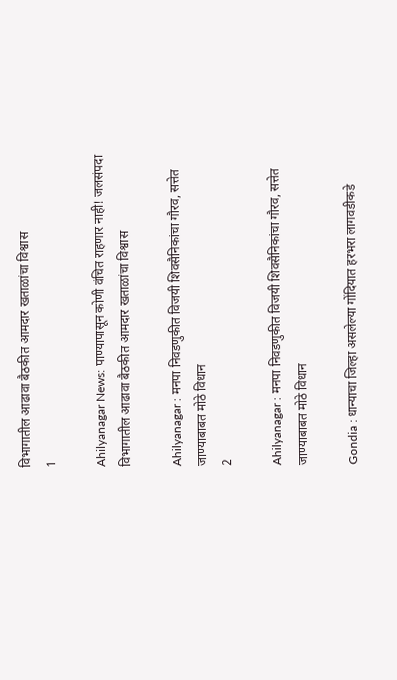विभागातील आढावा बैठकीत आमदार खताळांचा विश्वास
1

Ahilyanagar News: पाण्यापासून कोणी वंचित राहणार नाही! जलसंपदा विभागातील आढावा बैठकीत आमदार खताळांचा विश्वास

Ahilyanagar : मनपा निवडणुकीत विजयी शिवसैनिकांचा गौरव, सत्तेत जाण्याबाबत मोठे विधान
2

Ahilyanagar : मनपा निवडणुकीत विजयी शिवसैनिकांचा गौरव, सत्तेत जाण्याबाबत मोठे विधान

Gondia : धान्याचा जिल्हा असलेल्या गोंदियात हरभरा लागवडीकडे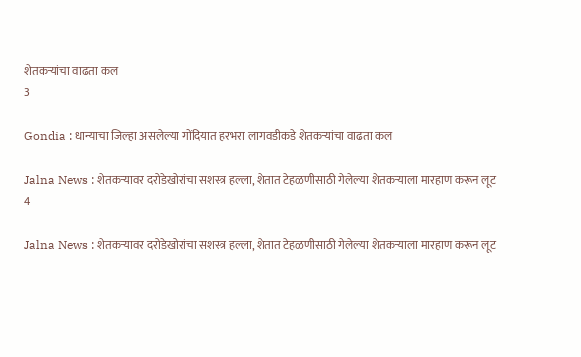शेतकऱ्यांचा वाढता कल
3

Gondia : धान्याचा जिल्हा असलेल्या गोंदियात हरभरा लागवडीकडे शेतकऱ्यांचा वाढता कल

Jalna News : शेतकऱ्यावर दरोडेखोरांचा सशस्त्र हल्ला, शेतात टेहळणीसाठी गेलेल्या शेतकऱ्याला मारहाण करून लूट
4

Jalna News : शेतकऱ्यावर दरोडेखोरांचा सशस्त्र हल्ला, शेतात टेहळणीसाठी गेलेल्या शेतकऱ्याला मारहाण करून लूट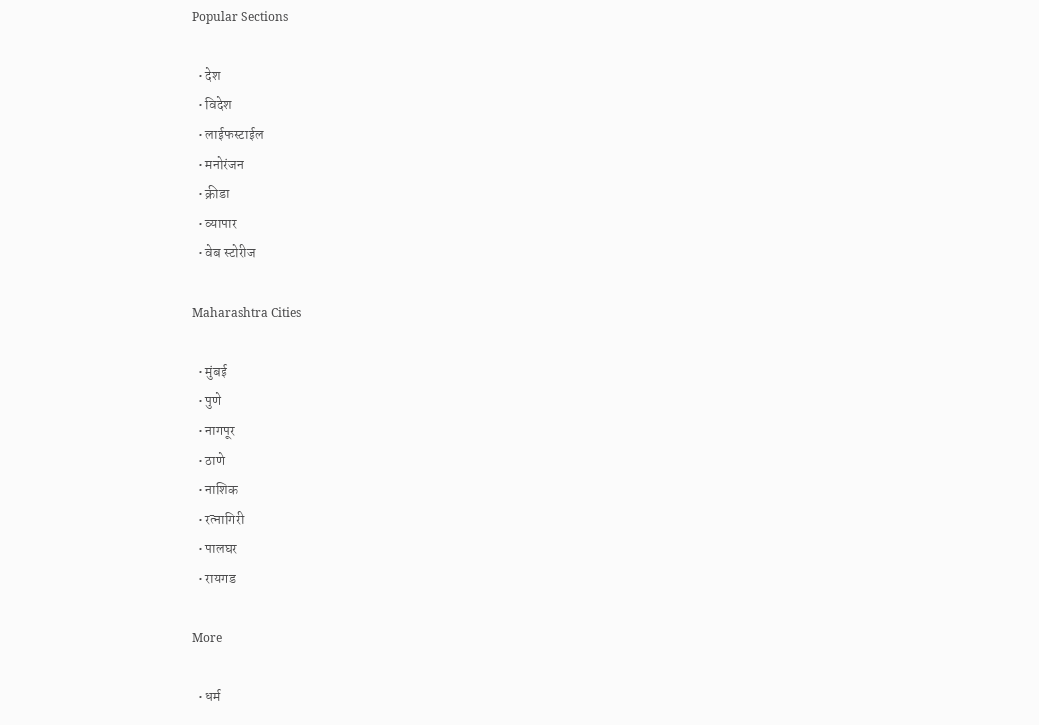Popular Sections

  • देश
  • विदेश
  • लाईफस्टाईल
  • मनोरंजन
  • क्रीडा
  • व्यापार
  • वेब स्टोरीज

Maharashtra Cities

  • मुंबई
  • पुणे
  • नागपूर
  • ठाणे
  • नाशिक
  • रत्नागिरी
  • पालघर
  • रायगड

More

  • धर्म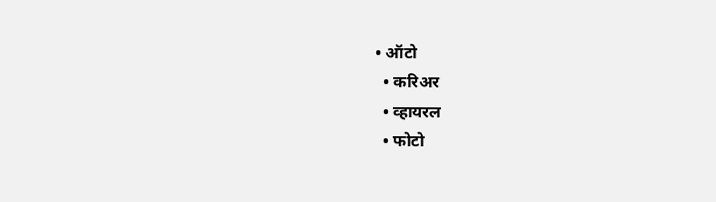• ऑटो
  • करिअर
  • व्हायरल
  • फोटो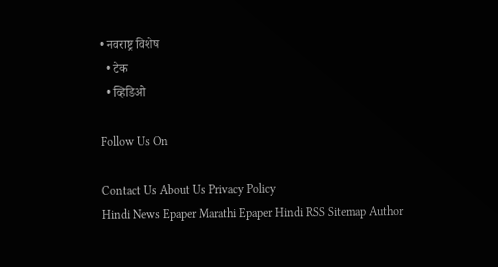• नवराष्ट्र विशेष
  • टेक
  • व्हिडिओ

Follow Us On

Contact Us About Us Privacy Policy
Hindi News Epaper Marathi Epaper Hindi RSS Sitemap Author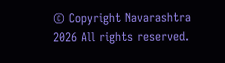© Copyright Navarashtra 2026 All rights reserved.